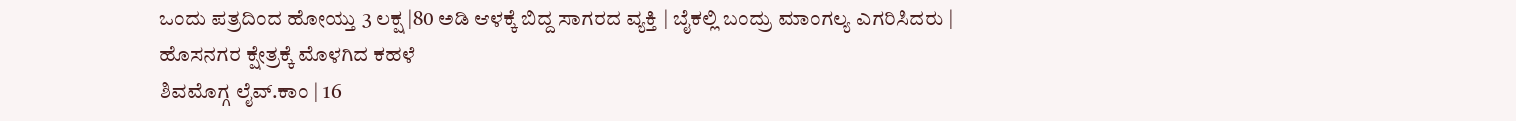ಒಂದು ಪತ್ರದಿಂದ ಹೋಯ್ತು 3 ಲಕ್ಷ |80 ಅಡಿ ಆಳಕ್ಕೆ ಬಿದ್ದ ಸಾಗರದ ವ್ಯಕ್ತಿ | ಬೈಕಲ್ಲಿ ಬಂದ್ರು ಮಾಂಗಲ್ಯ ಎಗರಿಸಿದರು | ಹೊಸನಗರ ಕ್ಷೇತ್ರಕ್ಕೆ ಮೊಳಗಿದ ಕಹಳೆ
ಶಿವಮೊಗ್ಗ ಲೈವ್.ಕಾಂ | 16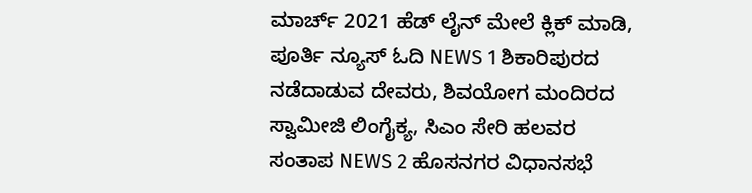ಮಾರ್ಚ್ 2021 ಹೆಡ್ ಲೈನ್ ಮೇಲೆ ಕ್ಲಿಕ್ ಮಾಡಿ, ಪೂರ್ತಿ ನ್ಯೂಸ್ ಓದಿ NEWS 1 ಶಿಕಾರಿಪುರದ ನಡೆದಾಡುವ ದೇವರು, ಶಿವಯೋಗ ಮಂದಿರದ ಸ್ವಾಮೀಜಿ ಲಿಂಗೈಕ್ಯ, ಸಿಎಂ ಸೇರಿ ಹಲವರ ಸಂತಾಪ NEWS 2 ಹೊಸನಗರ ವಿಧಾನಸಭೆ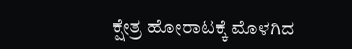ಕ್ಷೇತ್ರ ಹೋರಾಟಕ್ಕೆ ಮೊಳಗಿದ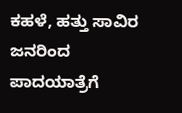ಕಹಳೆ, ಹತ್ತು ಸಾವಿರ ಜನರಿಂದ ಪಾದಯಾತ್ರೆಗೆ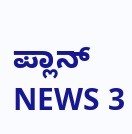ಪ್ಲಾನ್ NEWS 3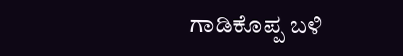ಗಾಡಿಕೊಪ್ಪ ಬಳಿ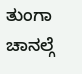ತುಂಗಾ ಚಾನಲ್ಗೆ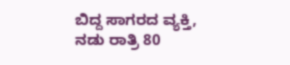ಬಿದ್ದ ಸಾಗರದ ವ್ಯಕ್ತಿ, ನಡು ರಾತ್ರಿ 80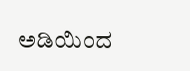ಅಡಿಯಿಂದ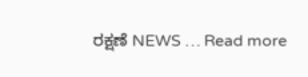ರಕ್ಷಣೆ NEWS … Read more